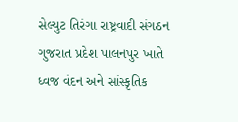સેલ્યુટ તિરંગા રાષ્ટ્રવાદી સંગઠન ગુજરાત પ્રદેશ પાલનપુર ખાતે ધ્વજ વંદન અને સાંસ્કૃતિક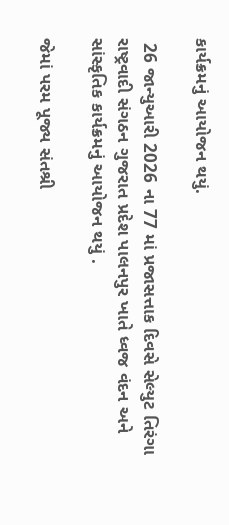કાર્યક્રમનું આયોજન થયું.

 26 જાન્યુઆરી 2026 ના 77 માં પ્રજાસત્તાક દિવસે સેલ્યુટ તિરંગા રાષ્ટ્રવાદી સંગઠન ગુજરાત પ્રદેશ પાલનપુર ખાતે ધ્વજ વંદન અને સાંસ્કૃતિક કાર્યક્રમનું આયોજન થયું .

જેમાં પરમ પૂજ્ય સંતશ્રી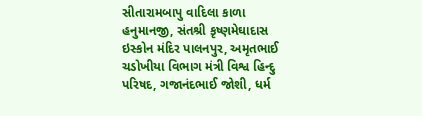સીતારામબાપુ વાદિલા કાળા હનુમાનજી, સંતશ્રી કૃષ્ણમેઘાદાસ ઇસ્કોન મંદિર પાલનપુર, અમૃતભાઈ ચડોખીયા વિભાગ મંત્રી વિશ્વ હિન્દુ પરિષદ, ગજાનંદભાઈ જોશી, ધર્મ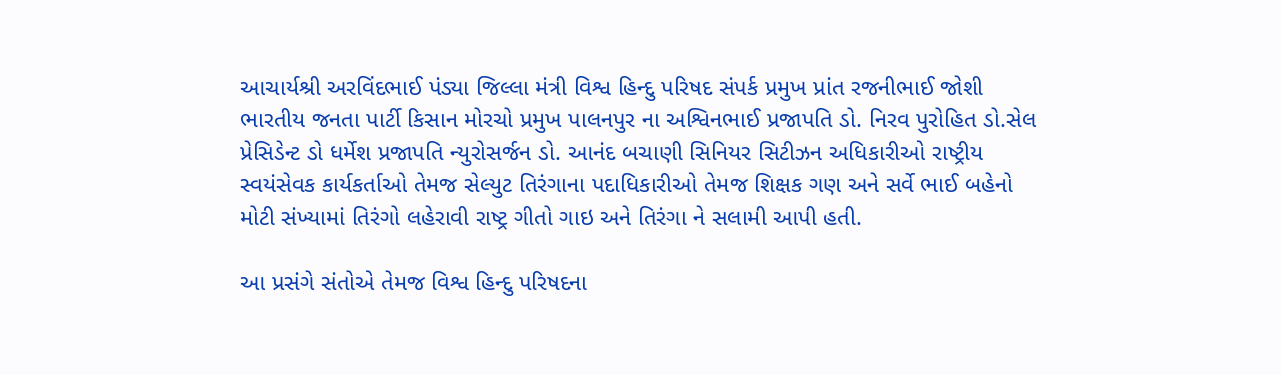આચાર્યશ્રી અરવિંદભાઈ પંડ્યા જિલ્લા મંત્રી વિશ્વ હિન્દુ પરિષદ સંપર્ક પ્રમુખ પ્રાંત રજનીભાઈ જોશી ભારતીય જનતા પાર્ટી કિસાન મોરચો પ્રમુખ પાલનપુર ના અશ્વિનભાઈ પ્રજાપતિ ડો. નિરવ પુરોહિત ડો.સેલ પ્રેસિડેન્ટ ડો ધર્મેશ પ્રજાપતિ ન્યુરોસર્જન ડો. આનંદ બચાણી સિનિયર સિટીઝન અધિકારીઓ રાષ્ટ્રીય સ્વયંસેવક કાર્યકર્તાઓ તેમજ સેલ્યુટ તિરંગાના પદાધિકારીઓ તેમજ શિક્ષક ગણ અને સર્વે ભાઈ બહેનો મોટી સંખ્યામાં તિરંગો લહેરાવી રાષ્ટ્ર ગીતો ગાઇ અને તિરંગા ને સલામી આપી હતી.

આ પ્રસંગે સંતોએ તેમજ વિશ્વ હિન્દુ પરિષદના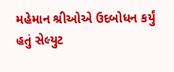મહેમાન શ્રીઓએ ઉદબોધન કર્યું હતું સેલ્યુટ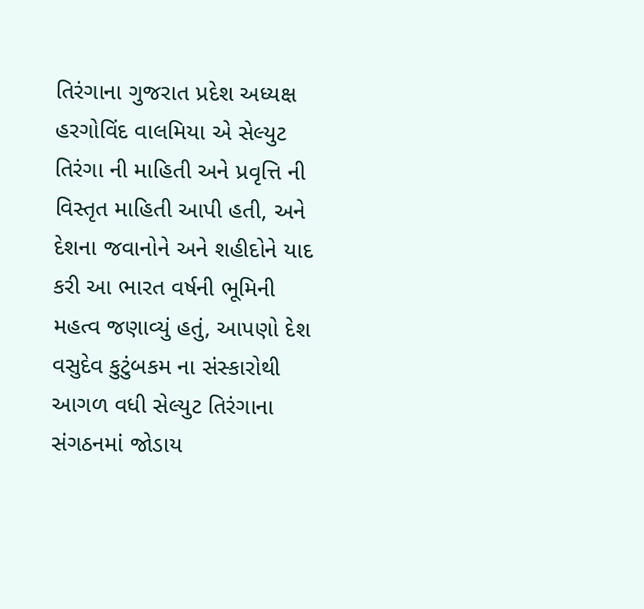તિરંગાના ગુજરાત પ્રદેશ અધ્યક્ષ  હરગોવિંદ વાલમિયા એ સેલ્યુટ તિરંગા ની માહિતી અને પ્રવૃત્તિ ની વિસ્તૃત માહિતી આપી હતી, અને દેશના જવાનોને અને શહીદોને યાદ કરી આ ભારત વર્ષની ભૂમિની મહત્વ જણાવ્યું હતું, આપણો દેશ વસુદેવ કુટુંબકમ ના સંસ્કારોથી આગળ વધી સેલ્યુટ તિરંગાના સંગઠનમાં જોડાય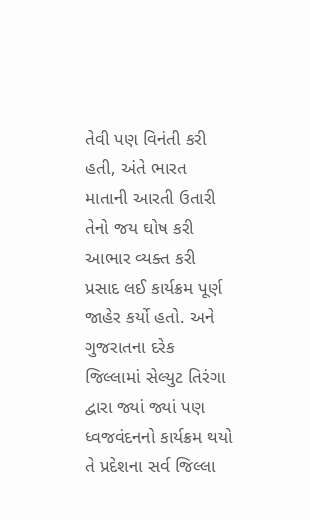તેવી પણ વિનંતી કરી હતી, અંતે ભારત માતાની આરતી ઉતારી તેનો જય ઘોષ કરી આભાર વ્યક્ત કરી પ્રસાદ લઈ કાર્યક્રમ પૂર્ણ જાહેર કર્યો હતો. અને ગુજરાતના દરેક જિલ્લામાં સેલ્યુટ તિરંગા દ્વારા જ્યાં જ્યાં પણ ધ્વજવંદનનો કાર્યક્રમ થયો તે પ્રદેશના સર્વ જિલ્લા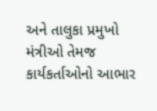અને તાલુકા પ્રમુખો મંત્રીઓ તેમજ કાર્યકર્તાઓનો આભાર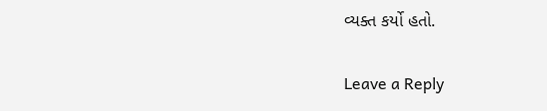વ્યક્ત કર્યો હતો.

Leave a Reply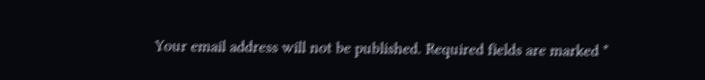Your email address will not be published. Required fields are marked *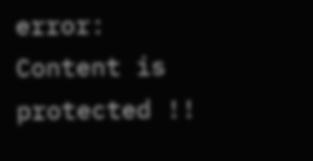error: Content is protected !!